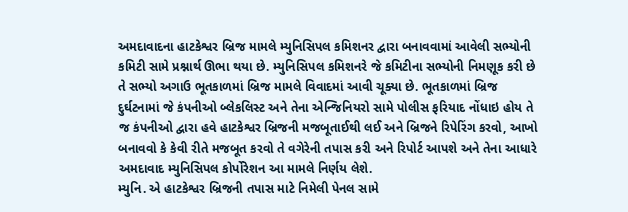અમદાવાદના હાટકેશ્વર બ્રિજ મામલે મ્યુનિસિપલ કમિશનર દ્વારા બનાવવામાં આવેલી સભ્યોની કમિટી સામે પ્રશ્નાર્થ ઊભા થયા છે. મ્યુનિસિપલ કમિશનરે જે કમિટીના સભ્યોની નિમણૂક કરી છે તે સભ્યો અગાઉ ભૂતકાળમાં બ્રિજ મામલે વિવાદમાં આવી ચૂક્યા છે. ભૂતકાળમાં બ્રિજ દુર્ઘટનામાં જે કંપનીઓ બ્લેકલિસ્ટ અને તેના એન્જિનિયરો સામે પોલીસ ફરિયાદ નોંધાઇ હોય તે જ કંપનીઓ દ્વારા હવે હાટકેશ્વર બ્રિજની મજબૂતાઈથી લઈ અને બ્રિજને રિપેરિંગ કરવો, આખો બનાવવો કે કેવી રીતે મજબૂત કરવો તે વગેરેની તપાસ કરી અને રિપોર્ટ આપશે અને તેના આધારે અમદાવાદ મ્યુનિસિપલ કોર્પોરેશન આ મામલે નિર્ણય લેશે.
મ્યુનિ. એ હાટકેશ્વર બ્રિજની તપાસ માટે નિમેલી પેનલ સામે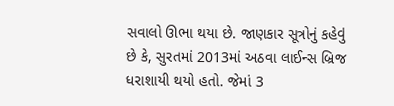સવાલો ઊભા થયા છે. જાણકાર સૂત્રોનું કહેવું છે કે, સુરતમાં 2013માં અઠવા લાઈન્સ બ્રિજ ધરાશાયી થયો હતો. જેમાં 3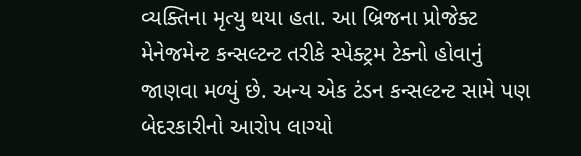વ્યક્તિના મૃત્યુ થયા હતા. આ બ્રિજના પ્રોજેક્ટ મેનેજમેન્ટ કન્સલ્ટન્ટ તરીકે સ્પેક્ટ્રમ ટેક્નો હોવાનું જાણવા મળ્યું છે. અન્ય એક ટંડન કન્સલ્ટન્ટ સામે પણ બેદરકારીનો આરોપ લાગ્યો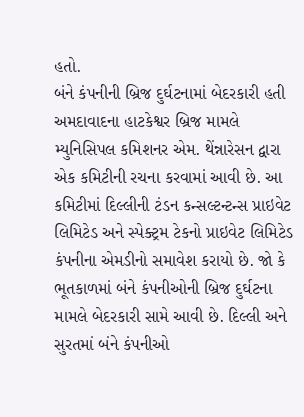હતો.
બંને કંપનીની બ્રિજ દુર્ઘટનામાં બેદરકારી હતી
અમદાવાદના હાટકેશ્વર બ્રિજ મામલે મ્યુનિસિપલ કમિશનર એમ. થેંન્નારેસન દ્વારા એક કમિટીની રચના કરવામાં આવી છે. આ કમિટીમાં દિલ્લીની ટંડન કન્સલ્ટન્ટન્સ પ્રાઇવેટ લિમિટેડ અને સ્પેક્ટ્રમ ટેકનો પ્રાઇવેટ લિમિટેડ કંપનીના એમડીનો સમાવેશ કરાયો છે. જો કે ભૂતકાળમાં બંને કંપનીઓની બ્રિજ દુર્ઘટના મામલે બેદરકારી સામે આવી છે. દિલ્લી અને સુરતમાં બંને કંપનીઓ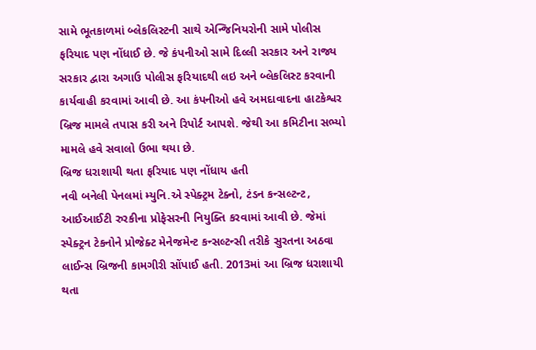સામે ભૂતકાળમાં બ્લેકલિસ્ટની સાથે એન્જિનિયરોની સામે પોલીસ ફરિયાદ પણ નોંધાઈ છે. જે કંપનીઓ સામે દિલ્લી સરકાર અને રાજ્ય સરકાર દ્વારા અગાઉ પોલીસ ફરિયાદથી લઇ અને બ્લેકલિસ્ટ કરવાની કાર્યવાહી કરવામાં આવી છે. આ કંપનીઓ હવે અમદાવાદના હાટકેશ્વર બ્રિજ મામલે તપાસ કરી અને રિપોર્ટ આપશે. જેથી આ કમિટીના સભ્યો મામલે હવે સવાલો ઉભા થયા છે.
બ્રિજ ધરાશાયી થતા ફરિયાદ પણ નોંધાય હતી
નવી બનેલી પેનલમાં મ્યુનિ.એ સ્પેક્ટ્રમ ટેક્નો, ટંડન કન્સલ્ટન્ટ, આઈઆઈટી રુરકીના પ્રોફેસરની નિયુક્તિ કરવામાં આવી છે. જેમાં સ્પેક્ટ્રન ટેકનોને પ્રોજેક્ટ મેનેજમેન્ટ કન્સલ્ટન્સી તરીકે સુરતના અઠવા લાઈન્સ બ્રિજની કામગીરી સોંપાઈ હતી. 2013માં આ બ્રિજ ધરાશાયી થતા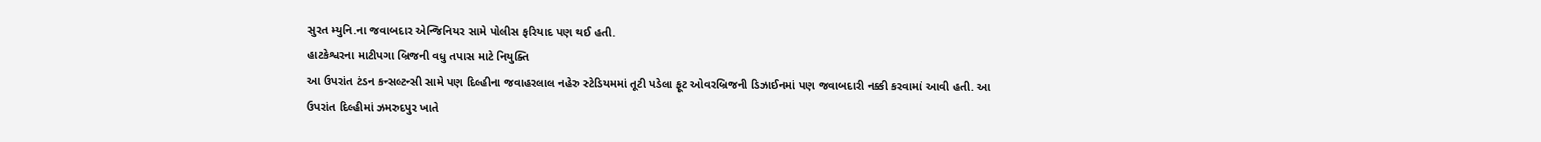સુરત મ્યુનિ.ના જવાબદાર એન્જિનિયર સામે પોલીસ ફરિયાદ પણ થઈ હતી.
હાટકેશ્વરના માટીપગા બ્રિજની વધુ તપાસ માટે નિયુક્તિ
આ ઉપરાંત ટંડન કન્સલ્ટન્સી સામે પણ દિલ્હીના જવાહરલાલ નહેરુ સ્ટેડિયમમાં તૂટી પડેલા ફૂટ ઓવરબ્રિજની ડિઝાઈનમાં પણ જવાબદારી નક્કી કરવામાં આવી હતી. આ ઉપરાંત દિલ્હીમાં ઝમરુદપુર ખાતે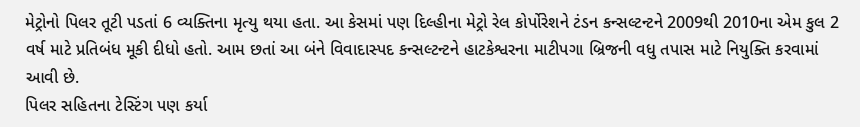મેટ્રોનો પિલર તૂટી પડતાં 6 વ્યક્તિના મૃત્યુ થયા હતા. આ કેસમાં પણ દિલ્હીના મેટ્રો રેલ કોર્પોરેશને ટંડન કન્સલ્ટન્ટને 2009થી 2010ના એમ કુલ 2 વર્ષ માટે પ્રતિબંધ મૂકી દીધો હતો. આમ છતાં આ બંને વિવાદાસ્પદ કન્સલ્ટન્ટને હાટકેશ્વરના માટીપગા બ્રિજની વધુ તપાસ માટે નિયુક્તિ કરવામાં આવી છે.
પિલર સહિતના ટેસ્ટિંગ પણ કર્યા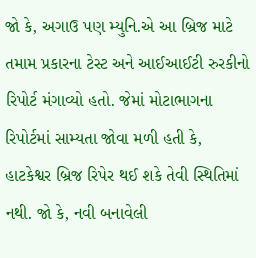જો કે, અગાઉ પણ મ્યુનિ.એ આ બ્રિજ માટે તમામ પ્રકારના ટેસ્ટ અને આઈઆઈટી રુરકીનો રિપોર્ટ મંગાવ્યો હતો. જેમાં મોટાભાગના રિપોર્ટમાં સામ્યતા જોવા મળી હતી કે, હાટકેશ્વર બ્રિજ રિપેર થઈ શકે તેવી સ્થિતિમાં નથી. જો કે, નવી બનાવેલી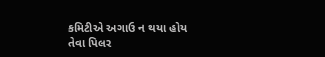કમિટીએ અગાઉ ન થયા હોય તેવા પિલર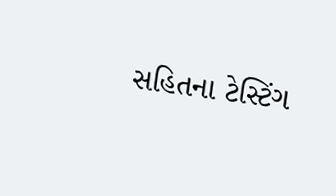સહિતના ટેસ્ટિંગ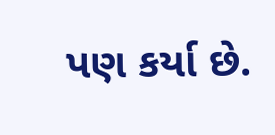પણ કર્યા છે.